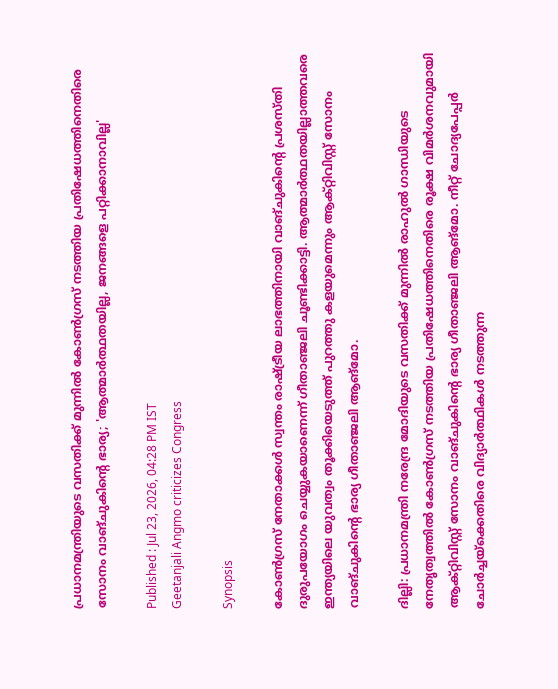പ്രധാനമന്ത്രിയുടെ വസതിക്ക് മുന്നിൽ കോണ്‍ഗ്രസ് നടത്തിയ പ്രതിഷേധത്തിനെതിരെ സോനം വാങ്ചുകിൻ്റെ ഭാര്യ; 'ആത്മാർത്ഥതയില്ല, ജനങ്ങളെ പറ്റിക്കാനാവില്ല'

Published : Jul 23, 2026, 04:28 PM IST
Geetanjali Angmo criticizes Congress

Synopsis

കോൺഗ്രസ് നേതാക്കൾ സ്വന്തം രാഷ്ട്രീയ ലാഭത്തിനായി വാങ്ചുകിൻ്റെ പ്രശസ്തി ദുരുപയോഗം ചെയ്യുകയാണെന്ന് ഗീതാഞ്ജലി ചൂണ്ടിക്കാട്ടി. ആത്മാർത്ഥതയില്ലാത്തവരെ ഇന്ത്യയിലെ യുവത്വം തൂക്കിയെടുത്ത് പുറത്തു കളയുമെന്നും ആക്റ്റിവിസ്റ്റ് സോനം വാങ്ചുകിൻ്റെ ഭാര്യ ഗീതാഞ്ജലി ആങ്മോ.

ദില്ലി: പ്രധാനമന്ത്രി നരേന്ദ്ര മോദിയുടെ വസതിക്ക് മുന്നിൽ രാഹുൽ ഗാന്ധിയുടെ നേതൃത്വത്തിൽ കോൺഗ്രസ് നടത്തിയ പ്രതിഷേധത്തിനെതിരെ രൂക്ഷ വിമർശനവുമായി ആക്റ്റിവിസ്റ്റ് സോനം വാങ്ചുകിൻ്റെ ഭാര്യ ഗീതാഞ്ജലി ആങ്മോ. നീറ്റ് ചോദ്യപേപ്പർ ചോർച്ചയ്‌ക്കെതിരെ വിദ്യാർത്ഥികൾ നടത്തുന്ന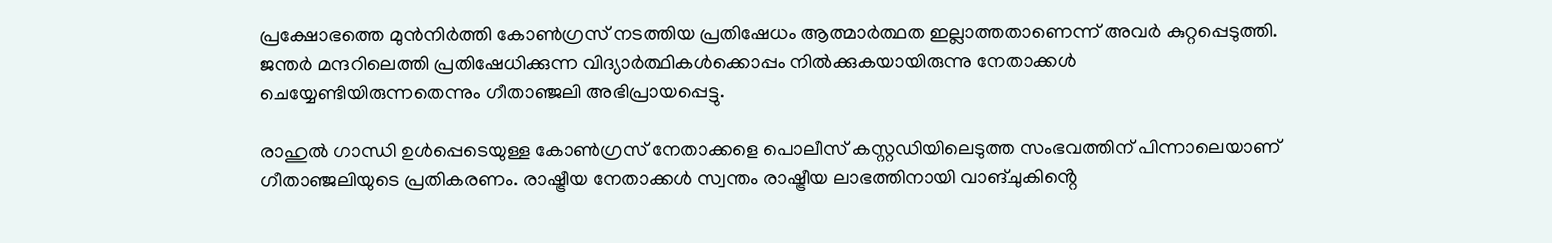പ്രക്ഷോഭത്തെ മുൻനിർത്തി കോൺഗ്രസ് നടത്തിയ പ്രതിഷേധം ആത്മാർത്ഥത ഇല്ലാത്തതാണെന്ന് അവർ കുറ്റപ്പെടുത്തി. ജന്തർ മന്ദറിലെത്തി പ്രതിഷേധിക്കുന്ന വിദ്യാർത്ഥികൾക്കൊപ്പം നിൽക്കുകയായിരുന്നു നേതാക്കൾ ചെയ്യേണ്ടിയിരുന്നതെന്നും ഗീതാഞ്ജലി അഭിപ്രായപ്പെട്ടു.

രാഹുൽ ഗാന്ധി ഉൾപ്പെടെയുള്ള കോൺഗ്രസ് നേതാക്കളെ പൊലീസ് കസ്റ്റഡിയിലെടുത്ത സംഭവത്തിന് പിന്നാലെയാണ് ഗീതാഞ്ജലിയുടെ പ്രതികരണം. രാഷ്ട്രീയ നേതാക്കൾ സ്വന്തം രാഷ്ട്രീയ ലാഭത്തിനായി വാങ്ചുകിൻ്റെ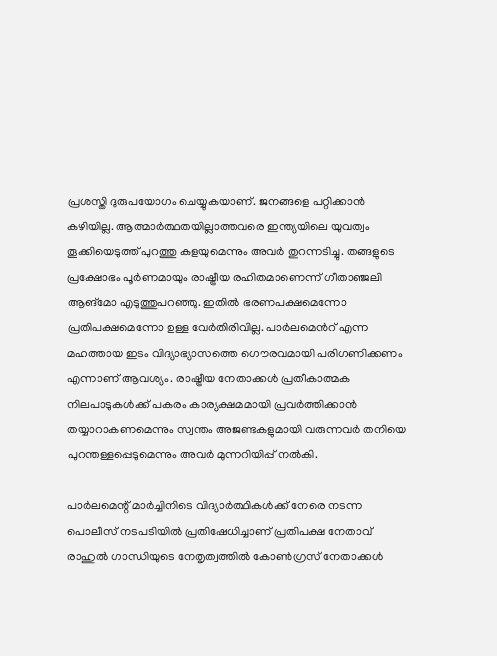പ്രശസ്തി ദുരുപയോഗം ചെയ്യുകയാണ്. ജനങ്ങളെ പറ്റിക്കാൻ കഴിയില്ല. ആത്മാർത്ഥതയില്ലാത്തവരെ ഇന്ത്യയിലെ യുവത്വം തൂക്കിയെടുത്ത് പുറത്തു കളയുമെന്നും അവർ തുറന്നടിച്ചു. തങ്ങളുടെ പ്രക്ഷോഭം പൂർണമായും രാഷ്ട്രീയ രഹിതമാണെന്ന് ഗീതാഞ്ജലി ആങ്മോ എടുത്തുപറഞ്ഞു. ഇതിൽ ഭരണപക്ഷമെന്നോ പ്രതിപക്ഷമെന്നോ ഉള്ള വേർതിരിവില്ല. പാർലമെന്‍റ് എന്ന മഹത്തായ ഇടം വിദ്യാഭ്യാസത്തെ ഗൌരവമായി പരിഗണിക്കണം എന്നാണ് ആവശ്യം. രാഷ്ട്രീയ നേതാക്കൾ പ്രതീകാത്മക നിലപാടുകൾക്ക് പകരം കാര്യക്ഷമമായി പ്രവർത്തിക്കാൻ തയ്യാറാകണമെന്നും സ്വന്തം അജണ്ടകളുമായി വരുന്നവർ തനിയെ പുറന്തള്ളപ്പെടുമെന്നും അവർ മുന്നറിയിപ്പ് നൽകി.

പാർലമെന്റ് മാർച്ചിനിടെ വിദ്യാർത്ഥികൾക്ക് നേരെ നടന്ന പൊലീസ് നടപടിയിൽ പ്രതിഷേധിച്ചാണ് പ്രതിപക്ഷ നേതാവ് രാഹുൽ ഗാന്ധിയുടെ നേതൃത്വത്തിൽ കോൺഗ്രസ് നേതാക്കൾ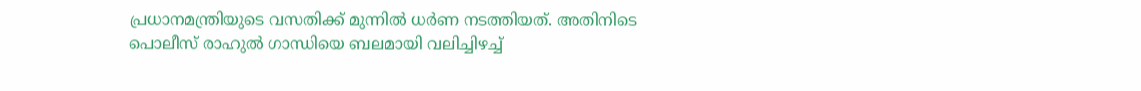പ്രധാനമന്ത്രിയുടെ വസതിക്ക് മുന്നിൽ ധർണ നടത്തിയത്. അതിനിടെ പൊലീസ് രാഹുൽ ഗാന്ധിയെ ബലമായി വലിച്ചിഴച്ച്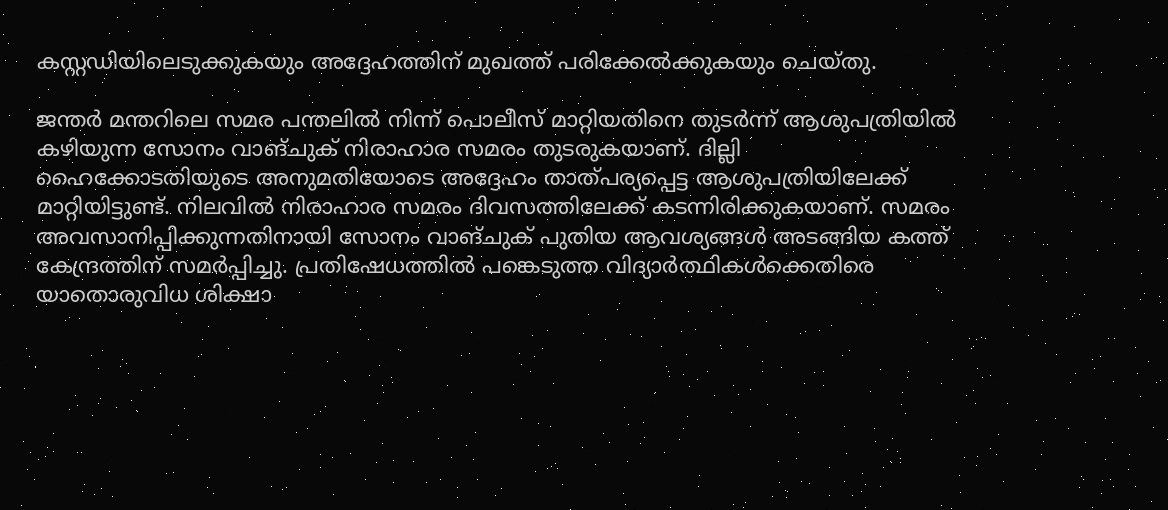കസ്റ്റഡിയിലെടുക്കുകയും അദ്ദേഹത്തിന് മുഖത്ത് പരിക്കേൽക്കുകയും ചെയ്തു.

ജന്തർ മന്തറിലെ സമര പന്തലിൽ നിന്ന് പൊലീസ് മാറ്റിയതിനെ തുടർന്ന് ആശുപത്രിയിൽ കഴിയുന്ന സോനം വാങ്ചുക് നിരാഹാര സമരം തുടരുകയാണ്. ദില്ലി ഹൈക്കോടതിയുടെ അനുമതിയോടെ അദ്ദേഹം താത്പര്യപ്പെട്ട ആശുപത്രിയിലേക്ക് മാറ്റിയിട്ടുണ്ട്. നിലവിൽ നിരാഹാര സമരം ദിവസത്തിലേക്ക് കടന്നിരിക്കുകയാണ്. സമരം അവസാനിപ്പിക്കുന്നതിനായി സോനം വാങ്ചുക് പുതിയ ആവശ്യങ്ങൾ അടങ്ങിയ കത്ത് കേന്ദ്രത്തിന് സമർപ്പിച്ചു. പ്രതിഷേധത്തിൽ പങ്കെടുത്ത വിദ്യാർത്ഥികൾക്കെതിരെ യാതൊരുവിധ ശിക്ഷാ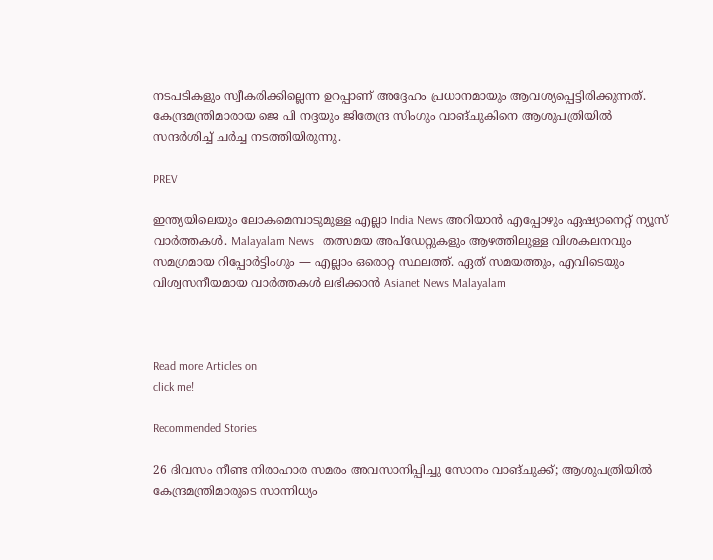നടപടികളും സ്വീകരിക്കില്ലെന്ന ഉറപ്പാണ് അദ്ദേഹം പ്രധാനമായും ആവശ്യപ്പെട്ടിരിക്കുന്നത്. കേന്ദ്രമന്ത്രിമാരായ ജെ പി നദ്ദയും ജിതേന്ദ്ര സിംഗും വാങ്ചുകിനെ ആശുപത്രിയിൽ സന്ദർശിച്ച് ചർച്ച നടത്തിയിരുന്നു.

PREV

ഇന്ത്യയിലെയും ലോകമെമ്പാടുമുള്ള എല്ലാ India News അറിയാൻ എപ്പോഴും ഏഷ്യാനെറ്റ് ന്യൂസ് വാർത്തകൾ. Malayalam News   തത്സമയ അപ്‌ഡേറ്റുകളും ആഴത്തിലുള്ള വിശകലനവും സമഗ്രമായ റിപ്പോർട്ടിംഗും — എല്ലാം ഒരൊറ്റ സ്ഥലത്ത്. ഏത് സമയത്തും, എവിടെയും വിശ്വസനീയമായ വാർത്തകൾ ലഭിക്കാൻ Asianet News Malayalam



Read more Articles on
click me!

Recommended Stories

26 ദിവസം നീണ്ട നിരാഹാര സമരം അവസാനിപ്പിച്ചു സോനം വാങ്ചുക്ക്; ആശുപത്രിയിൽ കേന്ദ്രമന്ത്രിമാരുടെ സാന്നിധ്യം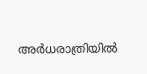അർധരാത്രിയിൽ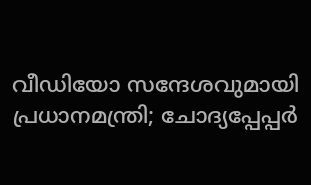വീഡിയോ സന്ദേശവുമായി പ്രധാനമന്ത്രി; ചോദ്യപ്പേപ്പർ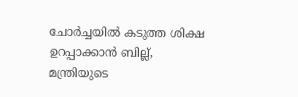ചോർച്ചയിൽ കടുത്ത ശിക്ഷ ഉറപ്പാക്കാൻ ബില്ല്, മന്ത്രിയുടെ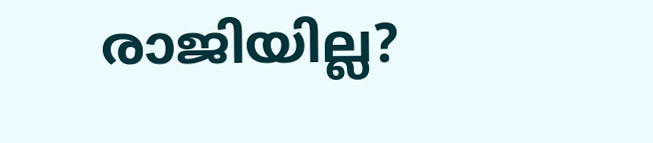രാജിയില്ല?